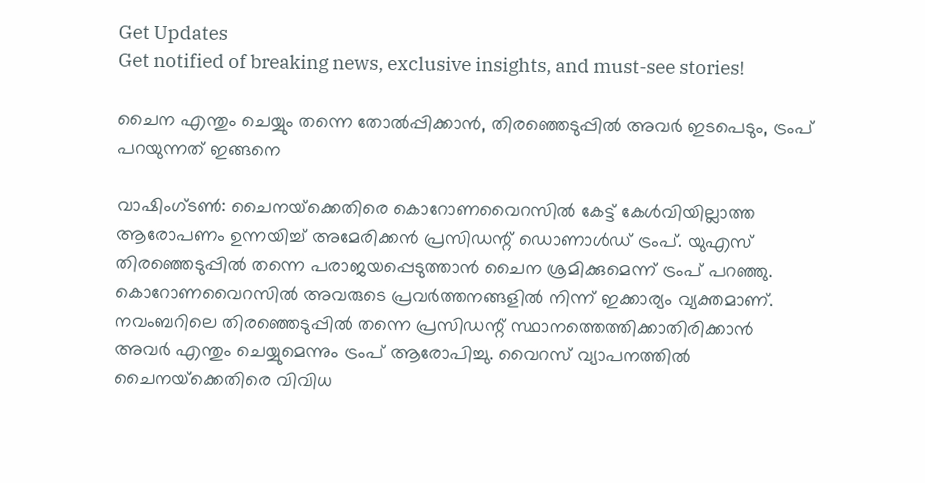Get Updates
Get notified of breaking news, exclusive insights, and must-see stories!

ചൈന എന്തും ചെയ്യും തന്നെ തോല്‍പ്പിക്കാന്‍, തിരഞ്ഞെടുപ്പില്‍ അവര്‍ ഇടപെടും, ട്രംപ് പറയുന്നത് ഇങ്ങനെ

വാഷിംഗ്ടണ്‍: ചൈനയ്‌ക്കെതിരെ കൊറോണവൈറസില്‍ കേട്ട് കേള്‍വിയില്ലാത്ത ആരോപണം ഉന്നയിച്ച് അമേരിക്കന്‍ പ്രസിഡന്റ് ഡൊണാള്‍ഡ് ട്രംപ്. യുഎസ് തിരഞ്ഞെടുപ്പില്‍ തന്നെ പരാജയപ്പെടുത്താന്‍ ചൈന ശ്രമിക്കുമെന്ന് ട്രംപ് പറഞ്ഞു. കൊറോണവൈറസില്‍ അവരുടെ പ്രവര്‍ത്തനങ്ങളില്‍ നിന്ന് ഇക്കാര്യം വ്യക്തമാണ്. നവംബറിലെ തിരഞ്ഞെടുപ്പില്‍ തന്നെ പ്രസിഡന്റ് സ്ഥാനത്തെത്തിക്കാതിരിക്കാന്‍ അവര്‍ എന്തും ചെയ്യുമെന്നും ട്രംപ് ആരോപിച്ചു. വൈറസ് വ്യാപനത്തില്‍ ചൈനയ്‌ക്കെതിരെ വിവിധ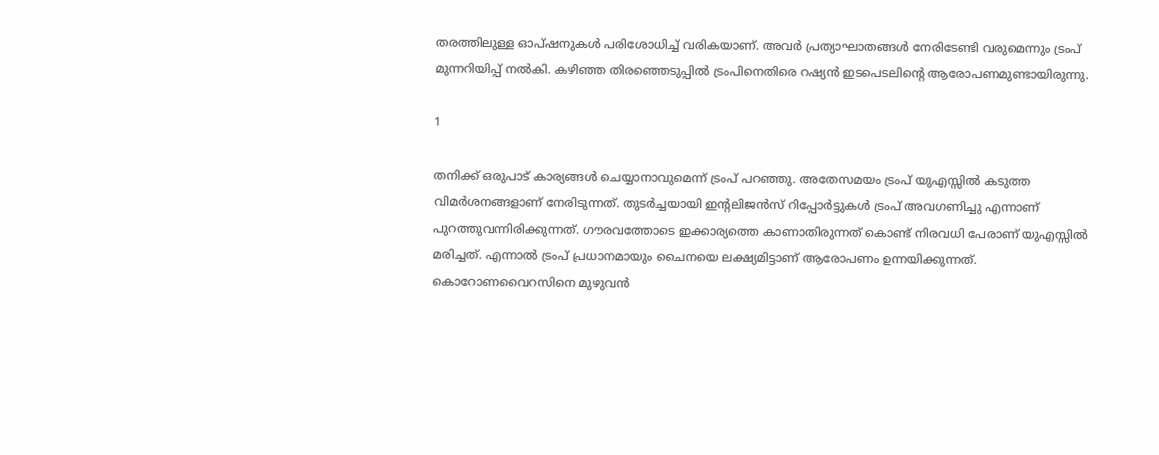തരത്തിലുള്ള ഓപ്ഷനുകള്‍ പരിശോധിച്ച് വരികയാണ്. അവര്‍ പ്രത്യാഘാതങ്ങള്‍ നേരിടേണ്ടി വരുമെന്നും ട്രംപ് മുന്നറിയിപ്പ് നല്‍കി. കഴിഞ്ഞ തിരഞ്ഞെടുപ്പില്‍ ട്രംപിനെതിരെ റഷ്യന്‍ ഇടപെടലിന്റെ ആരോപണമുണ്ടായിരുന്നു.

1

തനിക്ക് ഒരുപാട് കാര്യങ്ങള്‍ ചെയ്യാനാവുമെന്ന് ട്രംപ് പറഞ്ഞു. അതേസമയം ട്രംപ് യുഎസ്സില്‍ കടുത്ത വിമര്‍ശനങ്ങളാണ് നേരിടുന്നത്. തുടര്‍ച്ചയായി ഇന്റലിജന്‍സ് റിപ്പോര്‍ട്ടുകള്‍ ട്രംപ് അവഗണിച്ചു എന്നാണ് പുറത്തുവന്നിരിക്കുന്നത്. ഗൗരവത്തോടെ ഇക്കാര്യത്തെ കാണാതിരുന്നത് കൊണ്ട് നിരവധി പേരാണ് യുഎസ്സില്‍ മരിച്ചത്. എന്നാല്‍ ട്രംപ് പ്രധാനമായും ചൈനയെ ലക്ഷ്യമിട്ടാണ് ആരോപണം ഉന്നയിക്കുന്നത്. കൊറോണവൈറസിനെ മുഴുവന്‍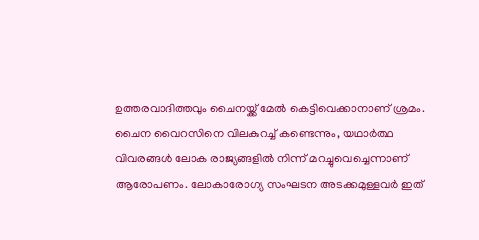ഉത്തരവാദിത്തവും ചൈനയ്ക്ക് മേല്‍ കെട്ടിവെക്കാനാണ് ശ്രമം. ചൈന വൈറസിനെ വിലകുറച്ച് കണ്ടെന്നും, യഥാര്‍ത്ഥ വിവരങ്ങള്‍ ലോക രാജ്യങ്ങളില്‍ നിന്ന് മറച്ചുവെച്ചെന്നാണ് ആരോപണം. ലോകാരോഗ്യ സംഘടന അടക്കമുള്ളവര്‍ ഇത്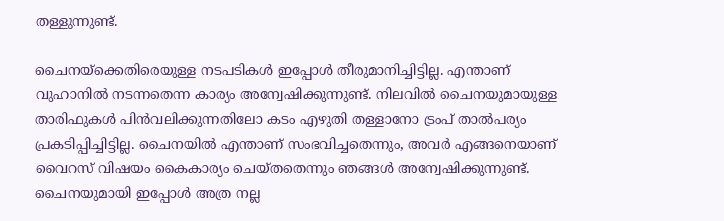തള്ളുന്നുണ്ട്.

ചൈനയ്‌ക്കെതിരെയുള്ള നടപടികള്‍ ഇപ്പോള്‍ തീരുമാനിച്ചിട്ടില്ല. എന്താണ് വുഹാനില്‍ നടന്നതെന്ന കാര്യം അന്വേഷിക്കുന്നുണ്ട്. നിലവില്‍ ചൈനയുമായുള്ള താരിഫുകള്‍ പിന്‍വലിക്കുന്നതിലോ കടം എഴുതി തള്ളാനോ ട്രംപ് താല്‍പര്യം പ്രകടിപ്പിച്ചിട്ടില്ല. ചൈനയില്‍ എന്താണ് സംഭവിച്ചതെന്നും, അവര്‍ എങ്ങനെയാണ് വൈറസ് വിഷയം കൈകാര്യം ചെയ്തതെന്നും ഞങ്ങള്‍ അന്വേഷിക്കുന്നുണ്ട്. ചൈനയുമായി ഇപ്പോള്‍ അത്ര നല്ല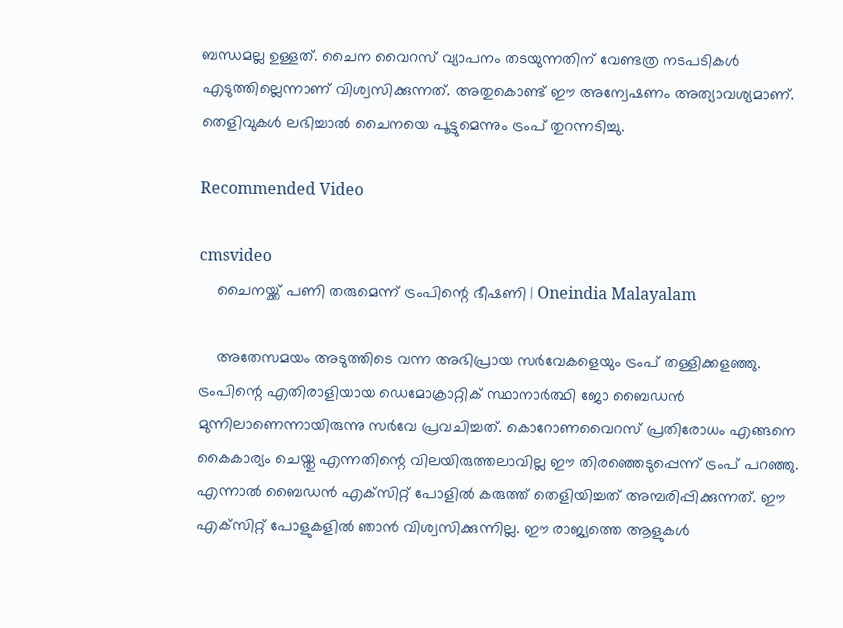ബന്ധമല്ല ഉള്ളത്. ചൈന വൈറസ് വ്യാപനം തടയുന്നതിന് വേണ്ടത്ര നടപടികള്‍ എടുത്തില്ലെന്നാണ് വിശ്വസിക്കുന്നത്. അതുകൊണ്ട് ഈ അന്വേഷണം അത്യാവശ്യമാണ്. തെളിവുകള്‍ ലഭിച്ചാല്‍ ചൈനയെ പൂട്ടുമെന്നും ട്രംപ് തുറന്നടിച്ചു.

Recommended Video

cmsvideo
    ചൈനയ്ക്ക് പണി തരുമെന്ന് ട്രംപിന്റെ ഭീഷണി | Oneindia Malayalam

    അതേസമയം അടുത്തിടെ വന്ന അഭിപ്രായ സര്‍വേകളെയും ട്രംപ് തള്ളിക്കളഞ്ഞു. ട്രംപിന്റെ എതിരാളിയായ ഡെമോക്രാറ്റിക് സ്ഥാനാര്‍ത്ഥി ജോ ബൈഡന്‍ മുന്നിലാണെന്നായിരുന്നു സര്‍വേ പ്രവചിച്ചത്. കൊറോണവൈറസ് പ്രതിരോധം എങ്ങനെ കൈകാര്യം ചെയ്തു എന്നതിന്റെ വിലയിരുത്തലാവില്ല ഈ തിരഞ്ഞെടുപ്പെന്ന് ട്രംപ് പറഞ്ഞു. എന്നാല്‍ ബൈഡന്‍ എക്‌സിറ്റ് പോളില്‍ കരുത്ത് തെളിയിച്ചത് അമ്പരിപ്പിക്കുന്നത്. ഈ എക്‌സിറ്റ് പോളുകളില്‍ ഞാന്‍ വിശ്വസിക്കുന്നില്ല. ഈ രാജ്യത്തെ ആളുകള്‍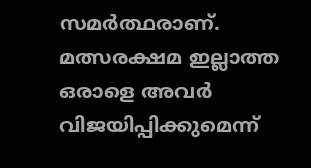സമര്‍ത്ഥരാണ്. മത്സരക്ഷമ ഇല്ലാത്ത ഒരാളെ അവര്‍ വിജയിപ്പിക്കുമെന്ന്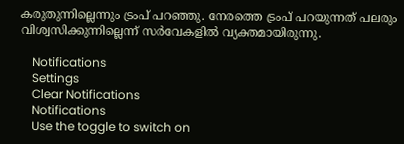കരുതുന്നില്ലെന്നും ട്രംപ് പറഞ്ഞു. നേരത്തെ ട്രംപ് പറയുന്നത് പലരും വിശ്വസിക്കുന്നില്ലെന്ന് സര്‍വേകളില്‍ വ്യക്തമായിരുന്നു.

    Notifications
    Settings
    Clear Notifications
    Notifications
    Use the toggle to switch on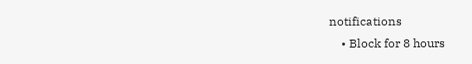notifications
    • Block for 8 hours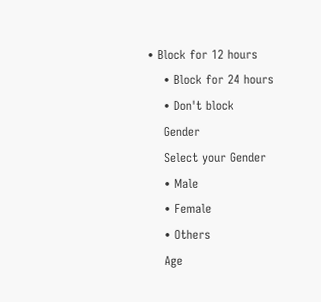• Block for 12 hours
    • Block for 24 hours
    • Don't block
    Gender
    Select your Gender
    • Male
    • Female
    • Others
    Age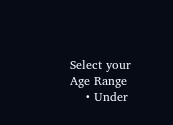Select your Age Range
    • Under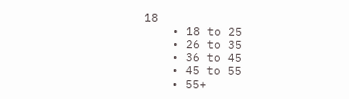18
    • 18 to 25
    • 26 to 35
    • 36 to 45
    • 45 to 55
    • 55+